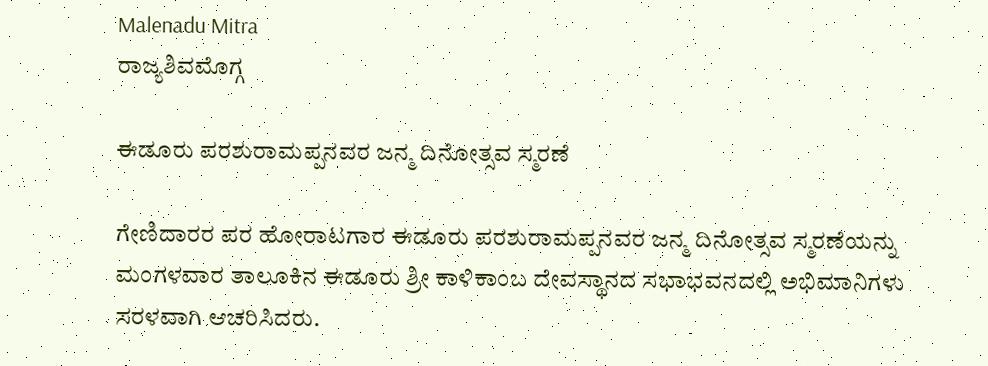Malenadu Mitra
ರಾಜ್ಯಶಿವಮೊಗ್ಗ

ಈಡೂರು ಪರಶುರಾಮಪ್ಪನವರ ಜನ್ಮ ದಿನೋತ್ಸವ ಸ್ಮರಣೆ

ಗೇಣಿದಾರರ ಪರ ಹೋರಾಟಗಾರ ಈಡೂರು ಪರಶುರಾಮಪ್ಪನವರ ಜನ್ಮ ದಿನೋತ್ಸವ ಸ್ಮರಣೆಯನ್ನು ಮಂಗಳವಾರ ತಾಲೂಕಿನ ಈಡೂರು ಶ್ರೀ ಕಾಳಿಕಾಂಬ ದೇವಸ್ಥಾನದ ಸಭಾಭವನದಲ್ಲಿ ಅಭಿಮಾನಿಗಳು ಸರಳವಾಗಿ ಆಚರಿಸಿದರು.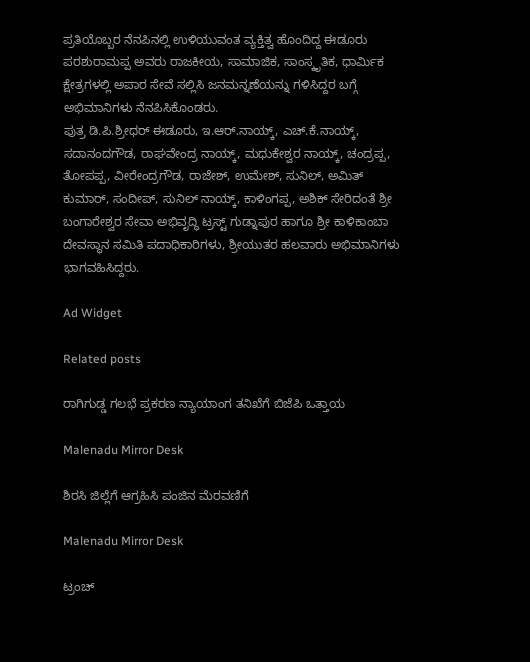ಪ್ರತಿಯೊಬ್ಬರ ನೆನಪಿನಲ್ಲಿ ಉಳಿಯುವಂತ ವ್ಯಕ್ತಿತ್ವ ಹೊಂದಿದ್ದ ಈಡೂರು ಪರಶುರಾಮಪ್ಪ ಅವರು ರಾಜಕೀಯ, ಸಾಮಾಜಿಕ, ಸಾಂಸ್ಕೃತಿಕ, ಧಾರ್ಮಿಕ ಕ್ಷೇತ್ರಗಳಲ್ಲಿ ಅಪಾರ ಸೇವೆ ಸಲ್ಲಿಸಿ ಜನಮನ್ನಣೆಯನ್ನು ಗಳಿಸಿದ್ದರ ಬಗ್ಗೆ ಅಭಿಮಾನಿಗಳು ನೆನಪಿಸಿಕೊಂಡರು.
ಪುತ್ರ ಡಿ.ಪಿ.ಶ್ರೀಧರ್ ಈಡೂರು, ಇ.ಆರ್.ನಾಯ್ಕ್, ಎಚ್.ಕೆ.ನಾಯ್ಕ್, ಸದಾನಂದಗೌಡ, ರಾಘವೇಂದ್ರ ನಾಯ್ಕ್, ಮಧುಕೇಶ್ವರ ನಾಯ್ಕ್, ಚಂದ್ರಪ್ಪ, ತೋಪಪ್ಪ, ವೀರೇಂದ್ರಗೌಡ, ರಾಜೇಶ್, ಉಮೇಶ್, ಸುನಿಲ್, ಅಮಿತ್ ಕುಮಾರ್, ಸಂದೀಪ್, ಸುನಿಲ್ ನಾಯ್ಕ್, ಕಾಳಿಂಗಪ್ಪ, ಅಶಿಕ್ ಸೇರಿದಂತೆ ಶ್ರೀ ಬಂಗಾರೇಶ್ವರ ಸೇವಾ ಅಭಿವೃದ್ಧಿ ಟ್ರಸ್ಟ್ ಗುಡ್ನಾಪುರ ಹಾಗೂ ಶ್ರೀ ಕಾಳಿಕಾಂಬಾ ದೇವಸ್ಥಾನ ಸಮಿತಿ ಪದಾಧಿಕಾರಿಗಳು, ಶ್ರೀಯುತರ ಹಲವಾರು ಅಭಿಮಾನಿಗಳು ಭಾಗವಹಿಸಿದ್ದರು.

Ad Widget

Related posts

ರಾಗಿಗುಡ್ಡ ಗಲಭೆ ಪ್ರಕರಣ ನ್ಯಾಯಾಂಗ ತನಿಖೆಗೆ ಬಿಜೆಪಿ ಒತ್ತಾಯ

Malenadu Mirror Desk

ಶಿರಸಿ ಜಿಲ್ಲೆಗೆ ಆಗ್ರಹಿಸಿ ಪಂಜಿನ ಮೆರವಣಿಗೆ

Malenadu Mirror Desk

ಟ್ರಂಚ್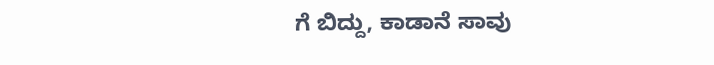ಗೆ ಬಿದ್ದು, ಕಾಡಾನೆ ಸಾವು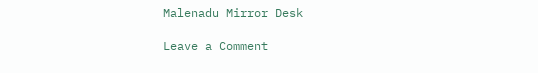Malenadu Mirror Desk

Leave a Comment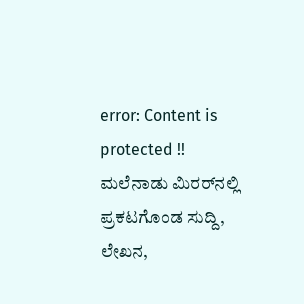error: Content is protected !! ಮಲೆನಾಡು ಮಿರರ್‌ನಲ್ಲಿ ಪ್ರಕಟಗೊಂಡ ಸುದ್ದಿ, ಲೇಖನ,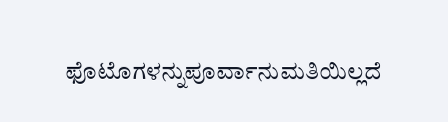ಫೊಟೊಗಳನ್ನುಪೂರ್ವಾನುಮತಿಯಿಲ್ಲದೆ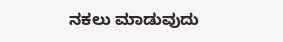ನಕಲು ಮಾಡುವುದು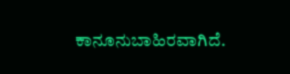ಕಾನೂನುಬಾಹಿರವಾಗಿದೆ.